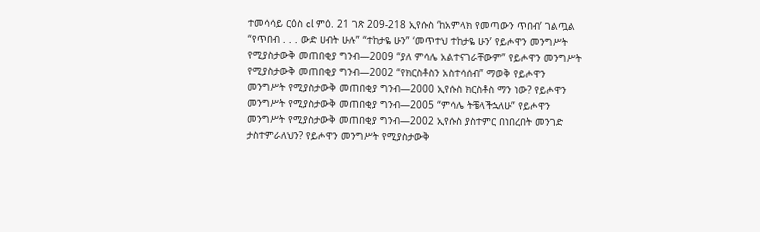ተመሳሳይ ርዕስ cl ምዕ. 21 ገጽ 209-218 ኢየሱስ ‘ከአምላክ የመጣውን ጥበብ’ ገልጧል “የጥበብ . . . ውድ ሀብት ሁሉ” “ተከታዬ ሁን” ‘መጥተህ ተከታዬ ሁን’ የይሖዋን መንግሥት የሚያስታውቅ መጠበቂያ ግንብ—2009 “ያለ ምሳሌ አልተናገራቸውም” የይሖዋን መንግሥት የሚያስታውቅ መጠበቂያ ግንብ—2002 “የክርስቶስን አስተሳሰብ” ማወቅ የይሖዋን መንግሥት የሚያስታውቅ መጠበቂያ ግንብ—2000 ኢየሱስ ክርስቶስ ማን ነው? የይሖዋን መንግሥት የሚያስታውቅ መጠበቂያ ግንብ—2005 “ምሳሌ ትቼላችኋለሁ” የይሖዋን መንግሥት የሚያስታውቅ መጠበቂያ ግንብ—2002 ኢየሱስ ያስተምር በነበረበት መንገድ ታስተምራለህን? የይሖዋን መንግሥት የሚያስታውቅ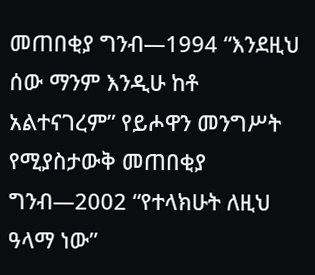መጠበቂያ ግንብ—1994 “እንደዚህ ሰው ማንም እንዲሁ ከቶ አልተናገረም” የይሖዋን መንግሥት የሚያስታውቅ መጠበቂያ ግንብ—2002 “የተላክሁት ለዚህ ዓላማ ነው”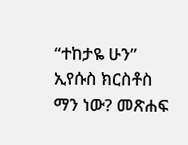“ተከታዬ ሁን” ኢየሱስ ክርስቶስ ማን ነው? መጽሐፍ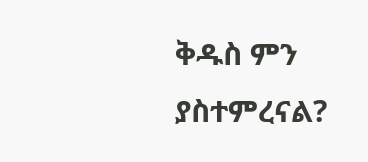ቅዱስ ምን ያስተምረናል?